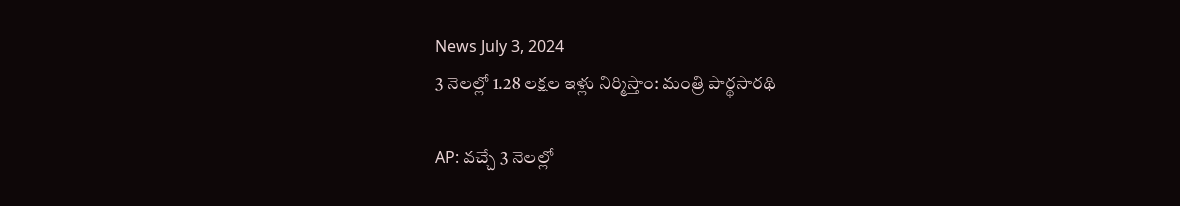News July 3, 2024
3 నెలల్లో 1.28 లక్షల ఇళ్లు నిర్మిస్తాం: మంత్రి పార్థసారథి

AP: వచ్చే 3 నెలల్లో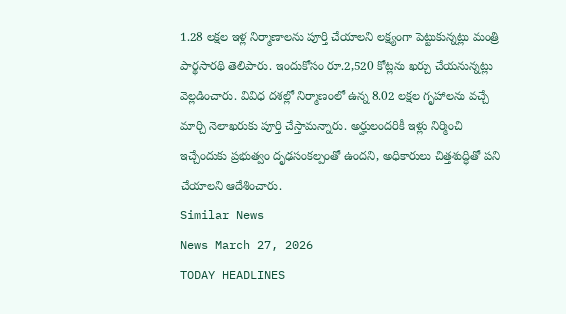1.28 లక్షల ఇళ్ల నిర్మాణాలను పూర్తి చేయాలని లక్ష్యంగా పెట్టుకున్నట్లు మంత్రి పార్థసారథి తెలిపారు. ఇందుకోసం రూ.2,520 కోట్లను ఖర్చు చేయనున్నట్లు వెల్లడించారు. వివిధ దశల్లో నిర్మాణంలో ఉన్న 8.02 లక్షల గృహాలను వచ్చే మార్చి నెలాఖరుకు పూర్తి చేస్తామన్నారు. అర్హులందరికీ ఇళ్లు నిర్మించి ఇచ్చేందుకు ప్రభుత్వం దృఢసంకల్పంతో ఉందని, అధికారులు చిత్తశుద్ధితో పని చేయాలని ఆదేశించారు.
Similar News
News March 27, 2026
TODAY HEADLINES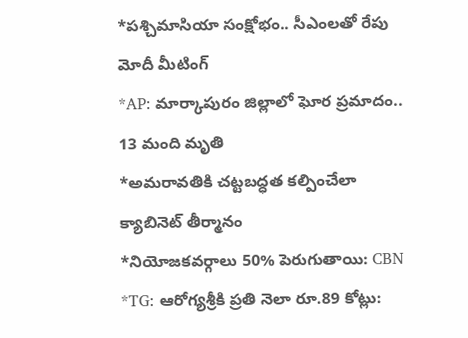*పశ్చిమాసియా సంక్షోభం.. సీఎంలతో రేపు మోదీ మీటింగ్
*AP: మార్కాపురం జిల్లాలో ఘోర ప్రమాదం.. 13 మంది మృతి
*అమరావతికి చట్టబద్ధత కల్పించేలా క్యాబినెట్ తీర్మానం
*నియోజకవర్గాలు 50% పెరుగుతాయి: CBN
*TG: ఆరోగ్యశ్రీకి ప్రతి నెలా రూ.89 కోట్లు: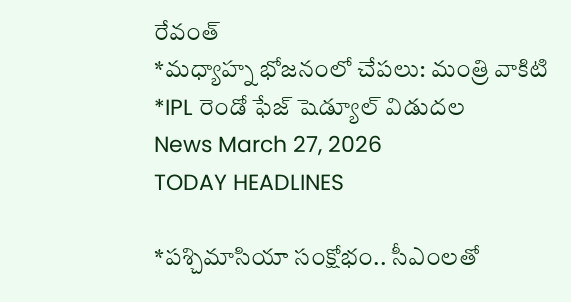రేవంత్
*మధ్యాహ్న భోజనంలో చేపలు: మంత్రి వాకిటి
*IPL రెండో ఫేజ్ షెడ్యూల్ విడుదల
News March 27, 2026
TODAY HEADLINES

*పశ్చిమాసియా సంక్షోభం.. సీఎంలతో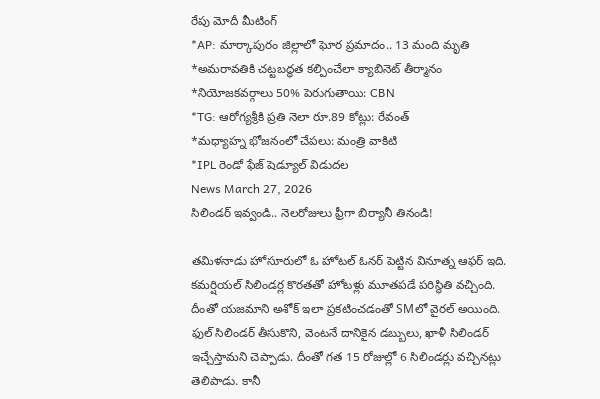రేపు మోదీ మీటింగ్
*AP: మార్కాపురం జిల్లాలో ఘోర ప్రమాదం.. 13 మంది మృతి
*అమరావతికి చట్టబద్ధత కల్పించేలా క్యాబినెట్ తీర్మానం
*నియోజకవర్గాలు 50% పెరుగుతాయి: CBN
*TG: ఆరోగ్యశ్రీకి ప్రతి నెలా రూ.89 కోట్లు: రేవంత్
*మధ్యాహ్న భోజనంలో చేపలు: మంత్రి వాకిటి
*IPL రెండో ఫేజ్ షెడ్యూల్ విడుదల
News March 27, 2026
సిలిండర్ ఇవ్వండి.. నెలరోజులు ఫ్రీగా బిర్యానీ తినండి!

తమిళనాడు హోసూరులో ఓ హోటల్ ఓనర్ పెట్టిన వినూత్న ఆఫర్ ఇది. కమర్షియల్ సిలిండర్ల కొరతతో హోటళ్లు మూతపడే పరిస్థితి వచ్చింది. దీంతో యజమాని అశోక్ ఇలా ప్రకటించడంతో SMలో వైరల్ అయింది. ఫుల్ సిలిండర్ తీసుకొని, వెంటనే దానికైన డబ్బులు, ఖాళీ సిలిండర్ ఇచ్చేస్తామని చెప్పాడు. దీంతో గత 15 రోజుల్లో 6 సిలిండర్లు వచ్చినట్లు తెలిపాడు. కానీ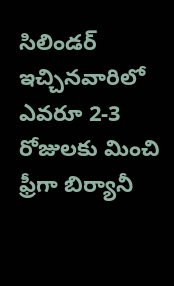సిలిండర్ ఇచ్చినవారిలో ఎవరూ 2-3 రోజులకు మించి ఫ్రీగా బిర్యానీ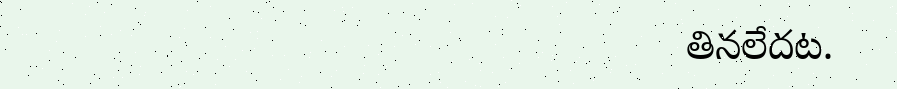తినలేదట.